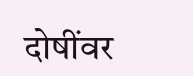दोषींवर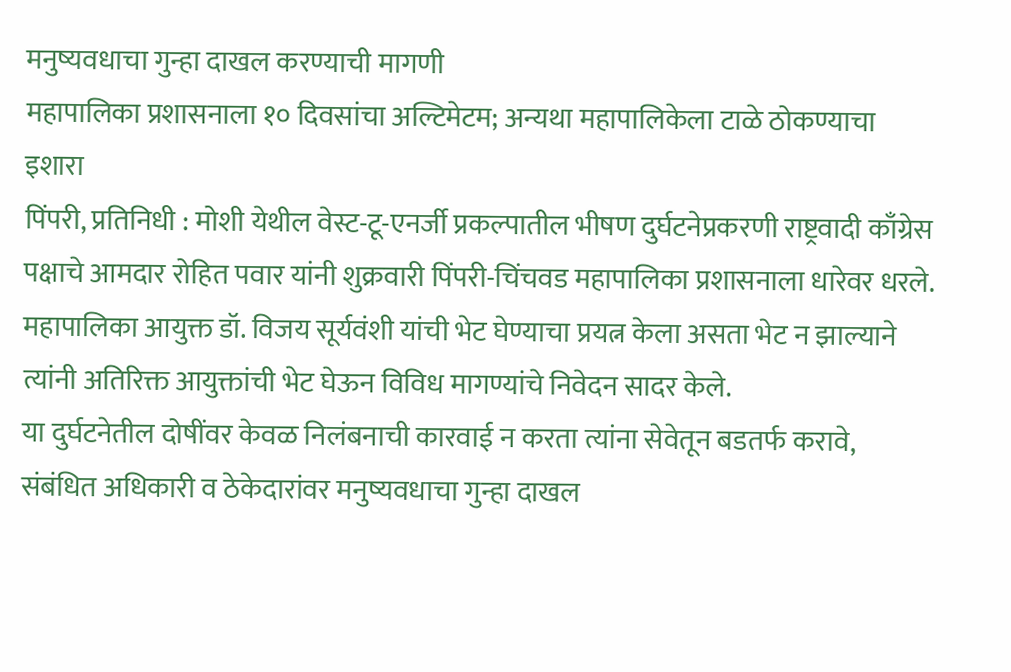मनुष्यवधाचा गुन्हा दाखल करण्याची मागणी
महापालिका प्रशासनाला १० दिवसांचा अल्टिमेटम; अन्यथा महापालिकेला टाळे ठोकण्याचा इशारा
पिंपरी, प्रतिनिधी : मोशी येथील वेस्ट-टू-एनर्जी प्रकल्पातील भीषण दुर्घटनेप्रकरणी राष्ट्रवादी काँग्रेस पक्षाचे आमदार रोहित पवार यांनी शुक्रवारी पिंपरी-चिंचवड महापालिका प्रशासनाला धारेवर धरले. महापालिका आयुक्त डॉ. विजय सूर्यवंशी यांची भेट घेण्याचा प्रयत्न केला असता भेट न झाल्याने त्यांनी अतिरिक्त आयुक्तांची भेट घेऊन विविध मागण्यांचे निवेदन सादर केले.
या दुर्घटनेतील दोषींवर केवळ निलंबनाची कारवाई न करता त्यांना सेवेतून बडतर्फ करावे, संबंधित अधिकारी व ठेकेदारांवर मनुष्यवधाचा गुन्हा दाखल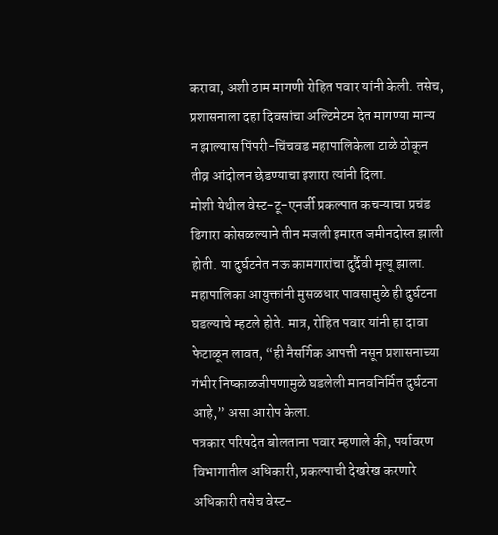करावा, अशी ठाम मागणी रोहित पवार यांनी केली. तसेच, प्रशासनाला दहा दिवसांचा अल्टिमेटम देत मागण्या मान्य न झाल्यास पिंपरी-चिंचवड महापालिकेला टाळे ठोकून तीव्र आंदोलन छेडण्याचा इशारा त्यांनी दिला.
मोशी येथील वेस्ट-टू-एनर्जी प्रकल्पात कचऱ्याचा प्रचंड ढिगारा कोसळल्याने तीन मजली इमारत जमीनदोस्त झाली होती. या दुर्घटनेत नऊ कामगारांचा दुर्दैवी मृत्यू झाला. महापालिका आयुक्तांनी मुसळधार पावसामुळे ही दुर्घटना घडल्याचे म्हटले होते. मात्र, रोहित पवार यांनी हा दावा फेटाळून लावत, “ही नैसर्गिक आपत्ती नसून प्रशासनाच्या गंभीर निष्काळजीपणामुळे घडलेली मानवनिर्मित दुर्घटना आहे,” असा आरोप केला.
पत्रकार परिषदेत बोलताना पवार म्हणाले की, पर्यावरण विभागातील अधिकारी, प्रकल्पाची देखरेख करणारे अधिकारी तसेच वेस्ट-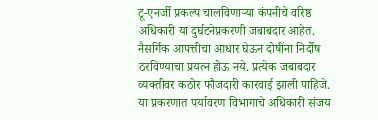टू-एनर्जी प्रकल्प चालविणाऱ्या कंपनीचे वरिष्ठ अधिकारी या दुर्घटनेप्रकरणी जबाबदार आहेत. नैसर्गिक आपत्तीचा आधार घेऊन दोषींना निर्दोष ठरविण्याचा प्रयत्न होऊ नये. प्रत्येक जबाबदार व्यक्तीवर कठोर फौजदारी कारवाई झाली पाहिजे.
या प्रकरणात पर्यावरण विभागाचे अधिकारी संजय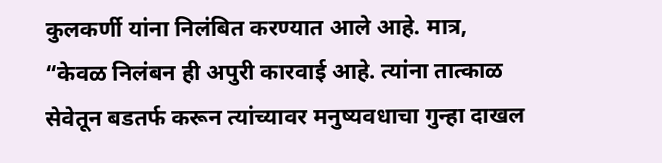कुलकर्णी यांना निलंबित करण्यात आले आहे. मात्र, “केवळ निलंबन ही अपुरी कारवाई आहे. त्यांना तात्काळ सेवेतून बडतर्फ करून त्यांच्यावर मनुष्यवधाचा गुन्हा दाखल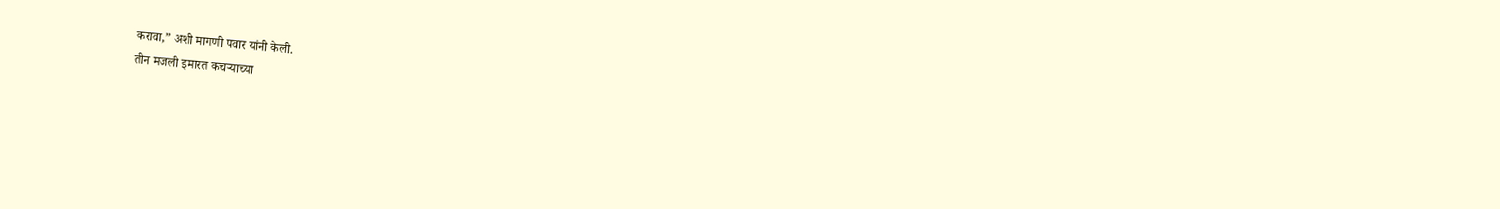करावा,” अशी मागणी पवार यांनी केली.
तीन मजली इमारत कचऱ्याच्या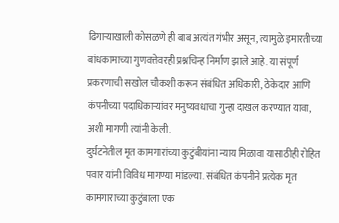ढिगाऱ्याखाली कोसळणे ही बाब अत्यंत गंभीर असून, त्यामुळे इमारतीच्या बांधकामाच्या गुणवत्तेवरही प्रश्नचिन्ह निर्माण झाले आहे. या संपूर्ण प्रकरणाची सखोल चौकशी करून संबंधित अधिकारी, ठेकेदार आणि कंपनीच्या पदाधिकाऱ्यांवर मनुष्यवधाचा गुन्हा दाखल करण्यात यावा, अशी मागणी त्यांनी केली.
दुर्घटनेतील मृत कामगारांच्या कुटुंबीयांना न्याय मिळावा यासाठीही रोहित पवार यांनी विविध मागण्या मांडल्या. संबंधित कंपनीने प्रत्येक मृत कामगाराच्या कुटुंबाला एक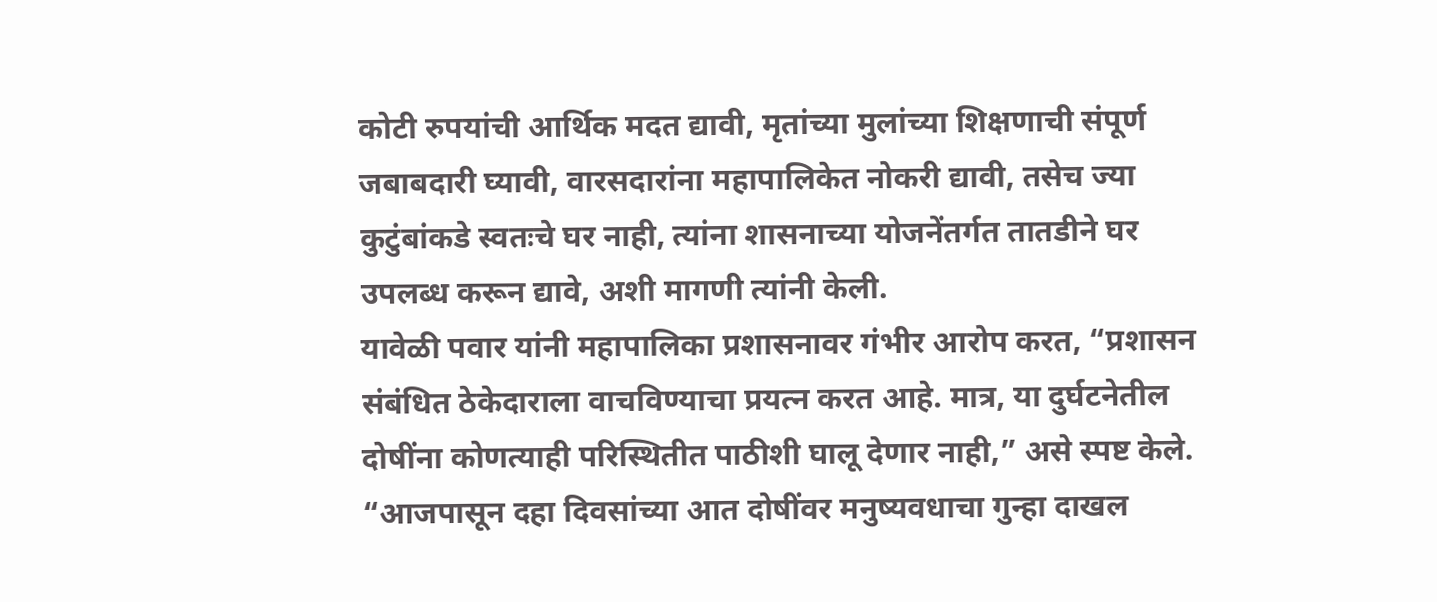कोटी रुपयांची आर्थिक मदत द्यावी, मृतांच्या मुलांच्या शिक्षणाची संपूर्ण जबाबदारी घ्यावी, वारसदारांना महापालिकेत नोकरी द्यावी, तसेच ज्या कुटुंबांकडे स्वतःचे घर नाही, त्यांना शासनाच्या योजनेंतर्गत तातडीने घर उपलब्ध करून द्यावे, अशी मागणी त्यांनी केली.
यावेळी पवार यांनी महापालिका प्रशासनावर गंभीर आरोप करत, “प्रशासन संबंधित ठेकेदाराला वाचविण्याचा प्रयत्न करत आहे. मात्र, या दुर्घटनेतील दोषींना कोणत्याही परिस्थितीत पाठीशी घालू देणार नाही,” असे स्पष्ट केले.
“आजपासून दहा दिवसांच्या आत दोषींवर मनुष्यवधाचा गुन्हा दाखल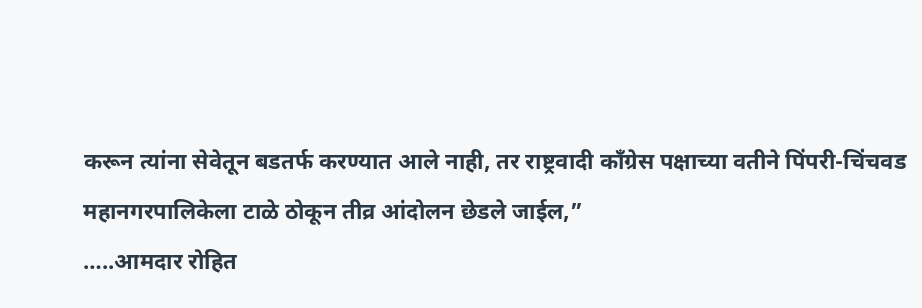करून त्यांना सेवेतून बडतर्फ करण्यात आले नाही, तर राष्ट्रवादी काँग्रेस पक्षाच्या वतीने पिंपरी-चिंचवड महानगरपालिकेला टाळे ठोकून तीव्र आंदोलन छेडले जाईल,”
…..आमदार रोहित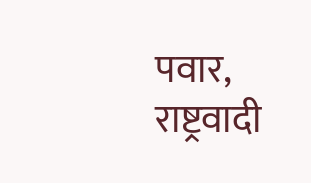पवार, राष्ट्रवादी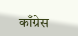काँग्रेस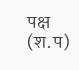पक्ष (श.प)